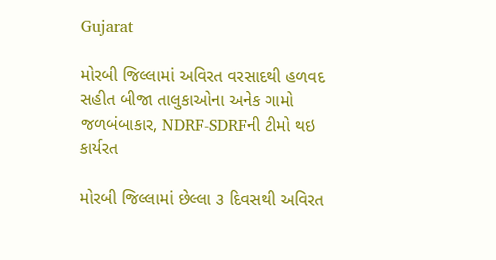Gujarat

મોરબી જિલ્લામાં અવિરત વરસાદથી હળવદ સહીત બીજા તાલુકાઓના અનેક ગામો જળબંબાકાર, NDRF-SDRFની ટીમો થઇ કાર્યરત

મોરબી જિલ્લામાં છેલ્લા ૩ દિવસથી અવિરત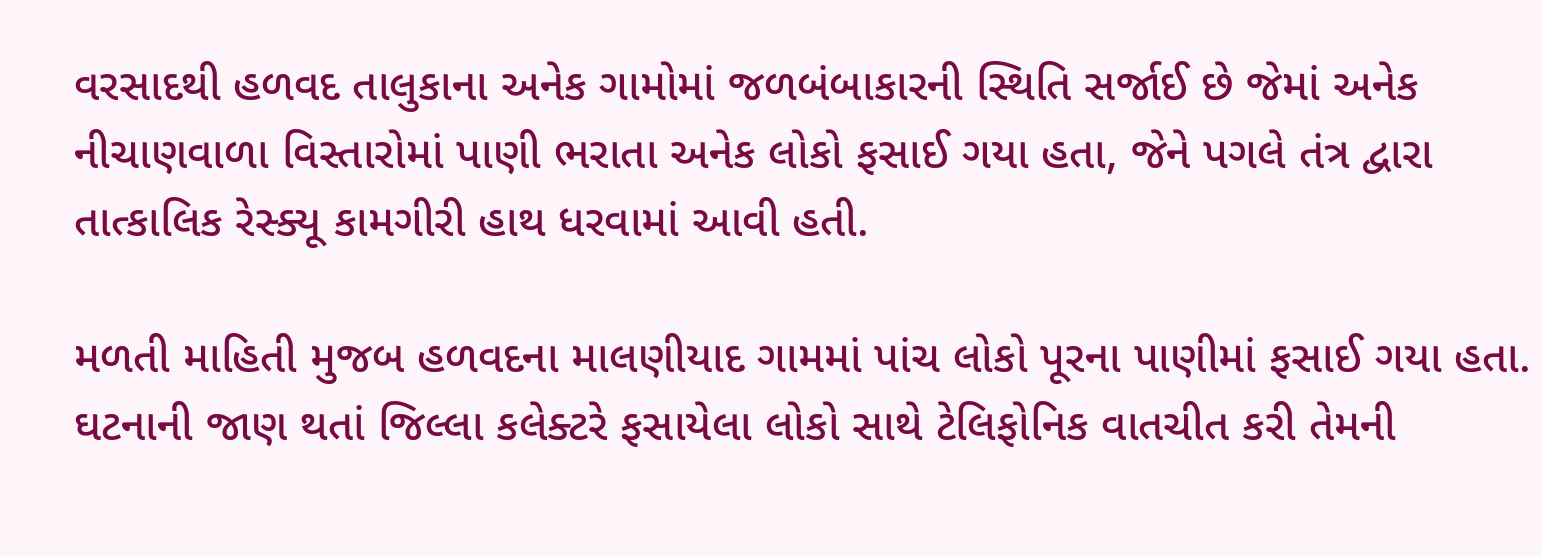વરસાદથી હળવદ તાલુકાના અનેક ગામોમાં જળબંબાકારની સ્થિતિ સર્જાઈ છે જેમાં અનેક નીચાણવાળા વિસ્તારોમાં પાણી ભરાતા અનેક લોકો ફસાઈ ગયા હતા, જેને પગલે તંત્ર દ્વારા તાત્કાલિક રેસ્ક્યૂ કામગીરી હાથ ધરવામાં આવી હતી.

મળતી માહિતી મુજબ હળવદના માલણીયાદ ગામમાં પાંચ લોકો પૂરના પાણીમાં ફસાઈ ગયા હતા. ઘટનાની જાણ થતાં જિલ્લા કલેક્ટરે ફસાયેલા લોકો સાથે ટેલિફોનિક વાતચીત કરી તેમની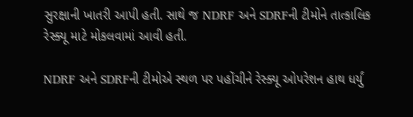સુરક્ષાની ખાતરી આપી હતી. સાથે જ NDRF અને SDRFની ટીમોને તાત્કાલિક રેસ્ક્યૂ માટે મોકલવામાં આવી હતી.

NDRF અને SDRFની ટીમોએ સ્થળ પર પહોંચીને રેસ્ક્યૂ ઓપરેશન હાથ ધર્યું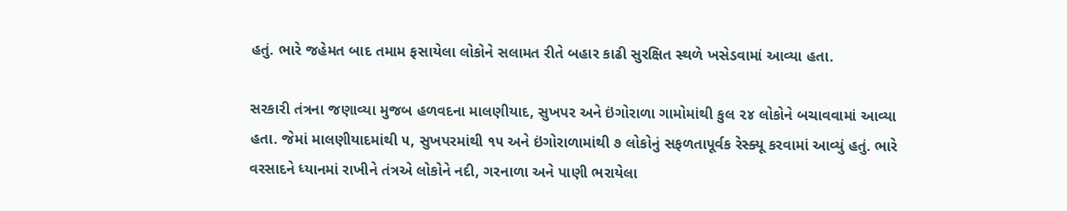હતું. ભારે જહેમત બાદ તમામ ફસાયેલા લોકોને સલામત રીતે બહાર કાઢી સુરક્ષિત સ્થળે ખસેડવામાં આવ્યા હતા.

સરકારી તંત્રના જણાવ્યા મુજબ હળવદના માલણીયાદ, સુખપર અને ઇંગોરાળા ગામોમાંથી કુલ ૨૪ લોકોને બચાવવામાં આવ્યા હતા. જેમાં માલણીયાદમાંથી ૫, સુખપરમાંથી ૧૫ અને ઇંગોરાળામાંથી ૭ લોકોનું સફળતાપૂર્વક રેસ્ક્યૂ કરવામાં આવ્યું હતું. ભારે વરસાદને ધ્યાનમાં રાખીને તંત્રએ લોકોને નદી, ગરનાળા અને પાણી ભરાયેલા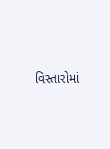વિસ્તારોમાં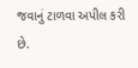જવાનું ટાળવા અપીલ કરી છે.